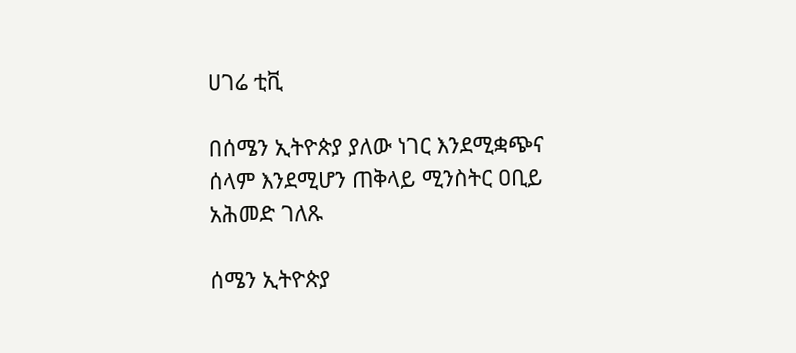ሀገሬ ቲቪ

በሰሜን ኢትዮጵያ ያለው ነገር እንደሚቋጭና ሰላም እንደሚሆን ጠቅላይ ሚንስትር ዐቢይ አሕመድ ገለጹ

ሰሜን ኢትዮጵያ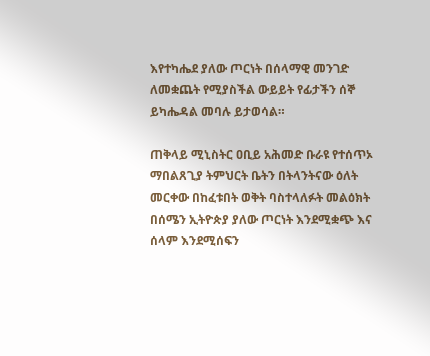እየተካሔደ ያለው ጦርነት በሰላማዊ መንገድ ለመቋጨት የሚያስችል ውይይት የፊታችን ሰኞ ይካሔዳል መባሉ ይታወሳል።

ጠቅላይ ሚኒስትር ዐቢይ አሕመድ ቡራዩ የተሰጥኦ ማበልጸጊያ ትምህርት ቤትን በትላንትናው ዕለት መርቀው በከፈቱበት ወቅት ባስተላለፉት መልዕክት በሰሜን ኢትዮጵያ ያለው ጦርነት እንደሚቋጭ እና ሰላም እንደሚሰፍን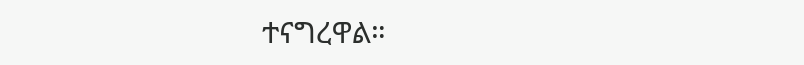ተናግረዋል።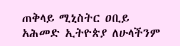ጠቅላይ ሚኒስትር ዐቢይ አሕመድ ኢትዮጵያ ለሁላችንም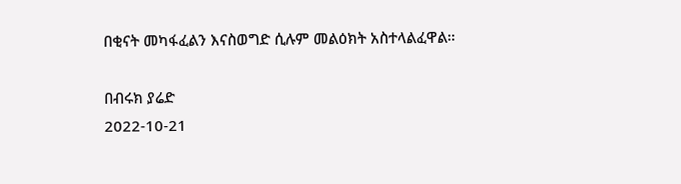በቂናት መካፋፈልን እናስወግድ ሲሉም መልዕክት አስተላልፈዋል።

በብሩክ ያሬድ
2022-10-21